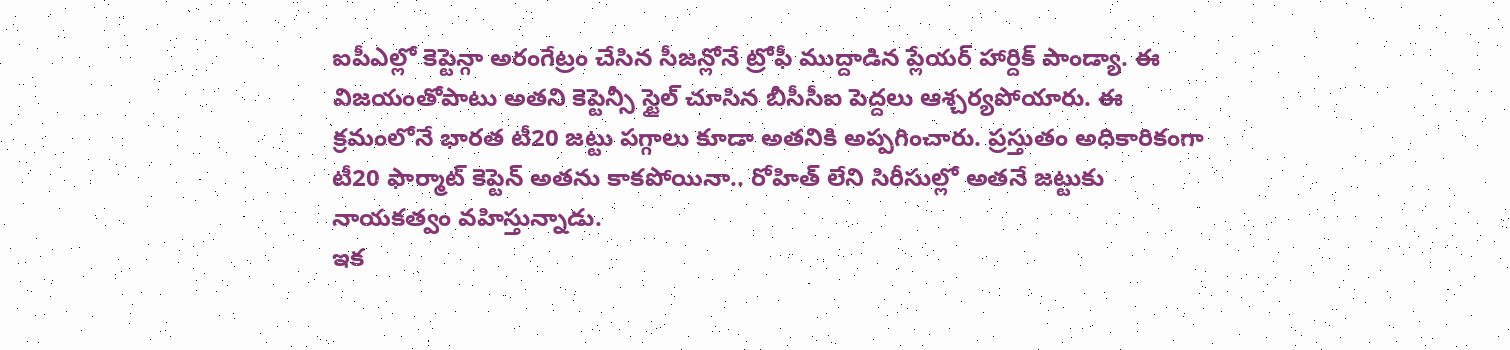ఐపీఎల్లో కెప్టెన్గా అరంగేట్రం చేసిన సీజన్లోనే ట్రోఫీ ముద్దాడిన ప్లేయర్ హార్దిక్ పాండ్యా. ఈ విజయంతోపాటు అతని కెప్టెన్సీ స్టైల్ చూసిన బీసీసీఐ పెద్దలు ఆశ్చర్యపోయారు. ఈ క్రమంలోనే భారత టీ20 జట్టు పగ్గాలు కూడా అతనికి అప్పగించారు. ప్రస్తుతం అధికారికంగా టీ20 ఫార్మాట్ కెప్టెన్ అతను కాకపోయినా.. రోహిత్ లేని సిరీసుల్లో అతనే జట్టుకు నాయకత్వం వహిస్తున్నాడు.
ఇక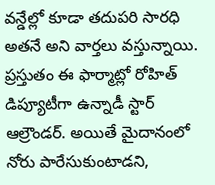వన్డేల్లో కూడా తదుపరి సారధి అతనే అని వార్తలు వస్తున్నాయి. ప్రస్తుతం ఈ ఫార్మాట్లో రోహిత్ డిప్యూటీగా ఉన్నాడీ స్టార్ ఆల్రౌండర్. అయితే మైదానంలో నోరు పారేసుకుంటాడని,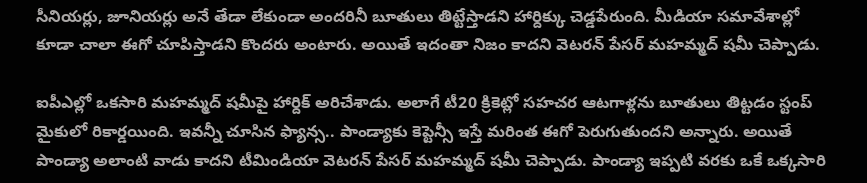సీనియర్లు, జూనియర్లు అనే తేడా లేకుండా అందరినీ బూతులు తిట్టేస్తాడని హార్దిక్కు చెడ్డపేరుంది. మీడియా సమావేశాల్లో కూడా చాలా ఈగో చూపిస్తాడని కొందరు అంటారు. అయితే ఇదంతా నిజం కాదని వెటరన్ పేసర్ మహమ్మద్ షమీ చెప్పాడు.

ఐపీఎల్లో ఒకసారి మహమ్మద్ షమీపై హార్దిక్ అరిచేశాడు. అలాగే టీ20 క్రికెట్లో సహచర ఆటగాళ్లను బూతులు తిట్టడం స్టంప్ మైకులో రికార్డయింది. ఇవన్నీ చూసిన ఫ్యాన్స.. పాండ్యాకు కెప్టెన్సీ ఇస్తే మరింత ఈగో పెరుగుతుందని అన్నారు. అయితే పాండ్యా అలాంటి వాడు కాదని టీమిండియా వెటరన్ పేసర్ మహమ్మద్ షమీ చెప్పాడు. పాండ్యా ఇప్పటి వరకు ఒకే ఒక్కసారి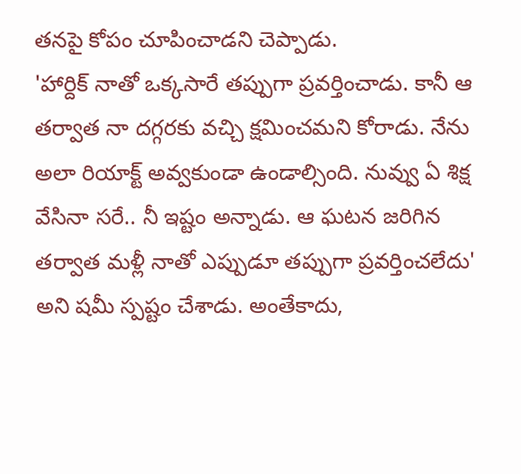తనపై కోపం చూపించాడని చెప్పాడు.
'హార్దిక్ నాతో ఒక్కసారే తప్పుగా ప్రవర్తించాడు. కానీ ఆ తర్వాత నా దగ్గరకు వచ్చి క్షమించమని కోరాడు. నేను అలా రియాక్ట్ అవ్వకుండా ఉండాల్సింది. నువ్వు ఏ శిక్ష వేసినా సరే.. నీ ఇష్టం అన్నాడు. ఆ ఘటన జరిగిన తర్వాత మళ్లీ నాతో ఎప్పుడూ తప్పుగా ప్రవర్తించలేదు' అని షమీ స్పష్టం చేశాడు. అంతేకాదు,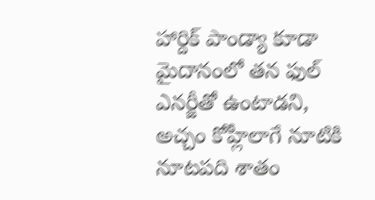హార్దిక్ పాండ్యా కూడా మైదానంలో తన ఫుల్ ఎనర్జీతో ఉంటాడని, అచ్చం కోహ్లీలాగే నూటికి నూటపది శాతం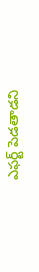ఎఫర్ట్ పెడతాడని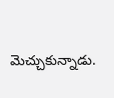మెచ్చుకున్నాడు.